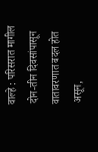वाल्हे : परिसरात मागील दोन-तीन दिवसांपासून वातावरणात बदल होत असून,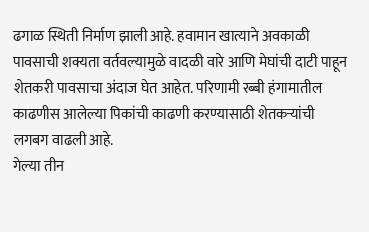ढगाळ स्थिती निर्माण झाली आहे. हवामान खात्याने अवकाळी पावसाची शक्यता वर्तवल्यामुळे वादळी वारे आणि मेघांची दाटी पाहून शेतकरी पावसाचा अंदाज घेत आहेत. परिणामी रब्बी हंगामातील काढणीस आलेल्या पिकांची काढणी करण्यासाठी शेतकऱ्यांची लगबग वाढली आहे.
गेल्या तीन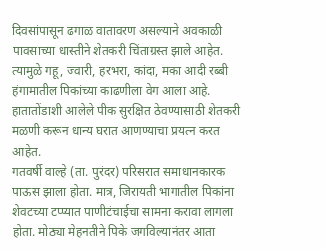दिवसांपासून ढगाळ वातावरण असल्याने अवकाळी पावसाच्या धास्तीने शेतकरी चिंताग्रस्त झाले आहेत. त्यामुळे गहू, ज्वारी, हरभरा, कांदा, मका आदी रब्बी हंगामातील पिकांच्या काढणीला वेग आला आहे. हातातोंडाशी आलेले पीक सुरक्षित ठेवण्यासाठी शेतकरी मळणी करून धान्य घरात आणण्याचा प्रयत्न करत आहेत.
गतवर्षी वाल्हे (ता. पुरंदर) परिसरात समाधानकारक पाऊस झाला होता. मात्र, जिरायती भागातील पिकांना शेवटच्या टप्प्यात पाणीटंचाईचा सामना करावा लागला होता. मोठ्या मेहनतीने पिके जगविल्यानंतर आता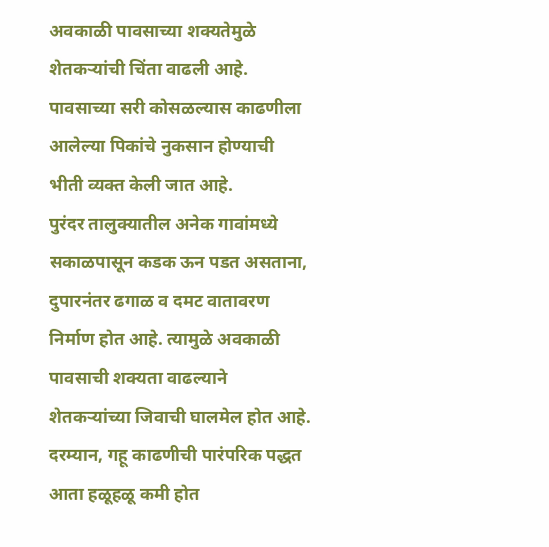अवकाळी पावसाच्या शक्यतेमुळे शेतकऱ्यांची चिंता वाढली आहे. पावसाच्या सरी कोसळल्यास काढणीला आलेल्या पिकांचे नुकसान होण्याची भीती व्यक्त केली जात आहे.
पुरंदर तालुक्यातील अनेक गावांमध्ये सकाळपासून कडक ऊन पडत असताना, दुपारनंतर ढगाळ व दमट वातावरण निर्माण होत आहे. त्यामुळे अवकाळी पावसाची शक्यता वाढल्याने शेतकऱ्यांच्या जिवाची घालमेल होत आहे.
दरम्यान, गहू काढणीची पारंपरिक पद्धत आता हळूहळू कमी होत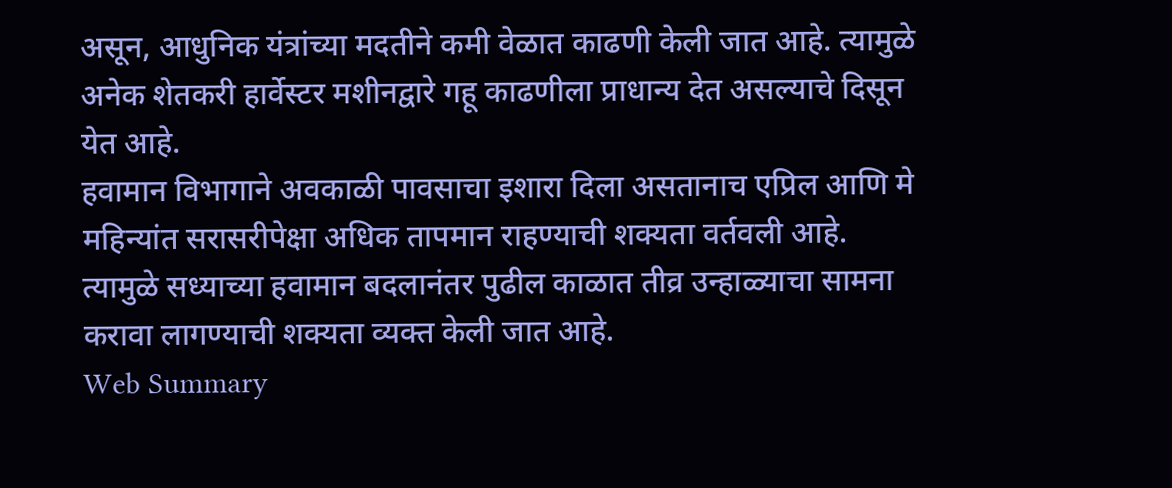असून, आधुनिक यंत्रांच्या मदतीने कमी वेळात काढणी केली जात आहे. त्यामुळे अनेक शेतकरी हार्वेस्टर मशीनद्वारे गहू काढणीला प्राधान्य देत असल्याचे दिसून येत आहे.
हवामान विभागाने अवकाळी पावसाचा इशारा दिला असतानाच एप्रिल आणि मे महिन्यांत सरासरीपेक्षा अधिक तापमान राहण्याची शक्यता वर्तवली आहे. त्यामुळे सध्याच्या हवामान बदलानंतर पुढील काळात तीव्र उन्हाळ्याचा सामना करावा लागण्याची शक्यता व्यक्त केली जात आहे.
Web Summary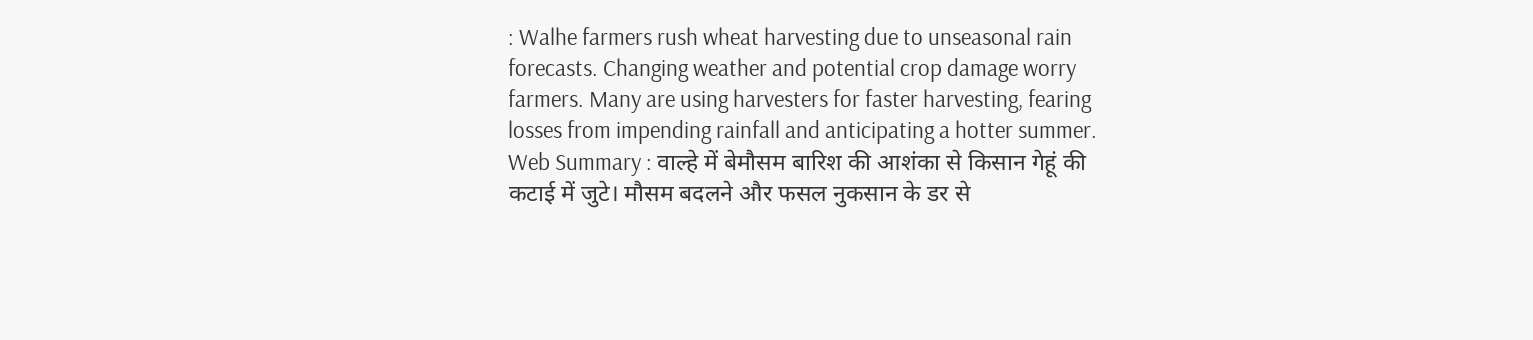: Walhe farmers rush wheat harvesting due to unseasonal rain forecasts. Changing weather and potential crop damage worry farmers. Many are using harvesters for faster harvesting, fearing losses from impending rainfall and anticipating a hotter summer.
Web Summary : वाल्हे में बेमौसम बारिश की आशंका से किसान गेहूं की कटाई में जुटे। मौसम बदलने और फसल नुकसान के डर से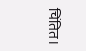चिंतित।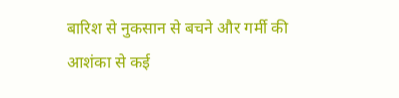बारिश से नुकसान से बचने और गर्मी की आशंका से कई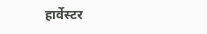हार्वेस्टर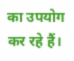का उपयोग कर रहे हैं।